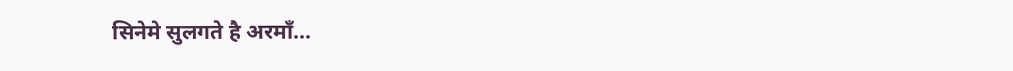सिनेमे सुलगते है अरमॉं...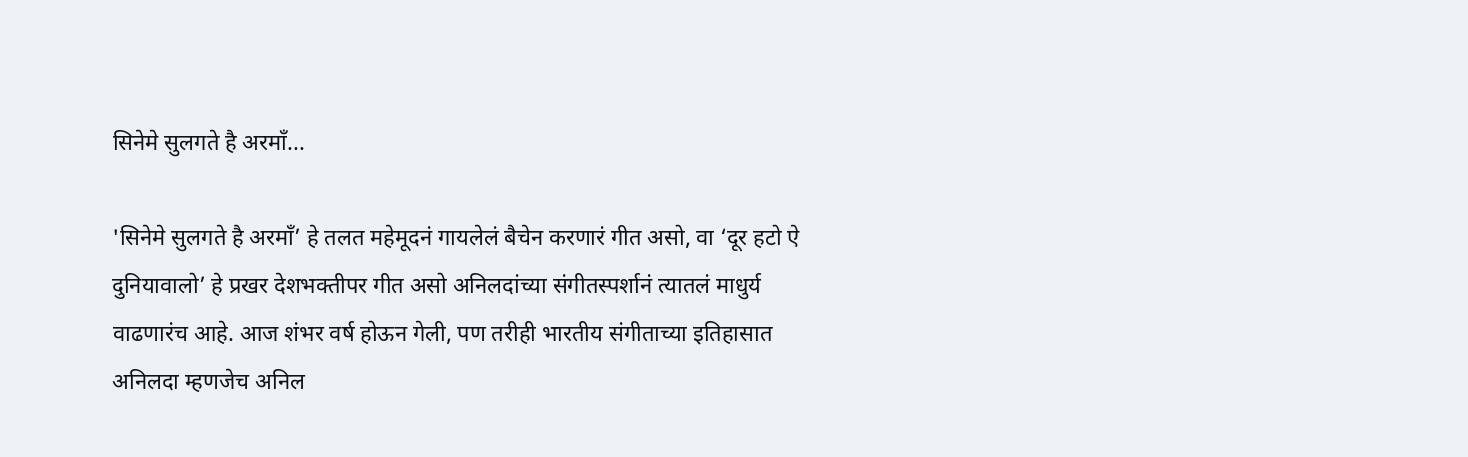सिनेमे सुलगते है अरमॉं...

'सिनेमे सुलगते है अरमॉं’ हे तलत महेमूदनं गायलेलं बैचेन करणारं गीत असो, वा ‘दूर हटो ऐ दुनियावालो’ हे प्रखर देशभक्तीपर गीत असो अनिलदांच्या संगीतस्पर्शानं त्यातलं माधुर्य वाढणारंच आहे. आज शंभर वर्ष होऊन गेली, पण तरीही भारतीय संगीताच्या इतिहासात अनिलदा म्हणजेच अनिल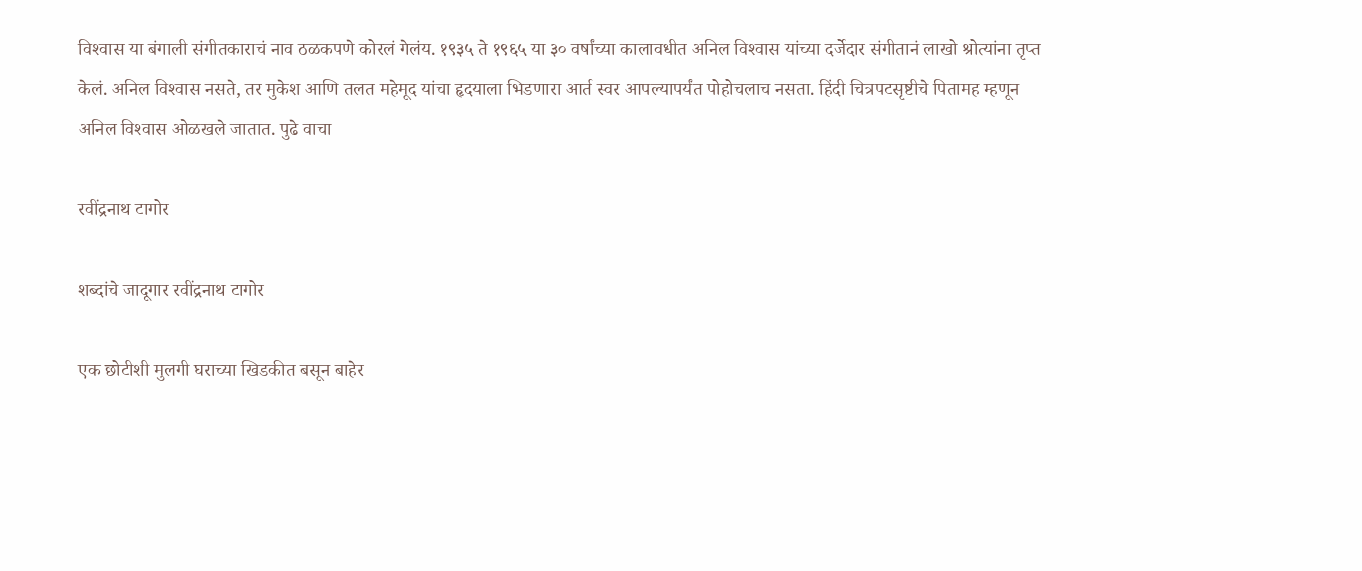विश्‍वास या बंगाली संगीतकाराचं नाव ठळकपणे कोरलं गेलंय. १९३५ ते १९६५ या ३० वर्षांच्या कालावधीत अनिल विश्‍वास यांच्या दर्जेदार संगीतानं लाखो श्रोत्यांना तृप्त केलं. अनिल विश्‍वास नसते, तर मुकेश आणि तलत महेमूद यांचा हृदयाला भिडणारा आर्त स्वर आपल्यापर्यंत पोहोचलाच नसता. हिंदी चित्रपटसृष्टीचे पितामह म्हणून अनिल विश्‍वास ओळखले जातात. पुढे वाचा

रवींद्रनाथ टागोर

शब्दांचे जादूगार रवींद्रनाथ टागोर

एक छोटीशी मुलगी घराच्या खिडकीत बसून बाहेर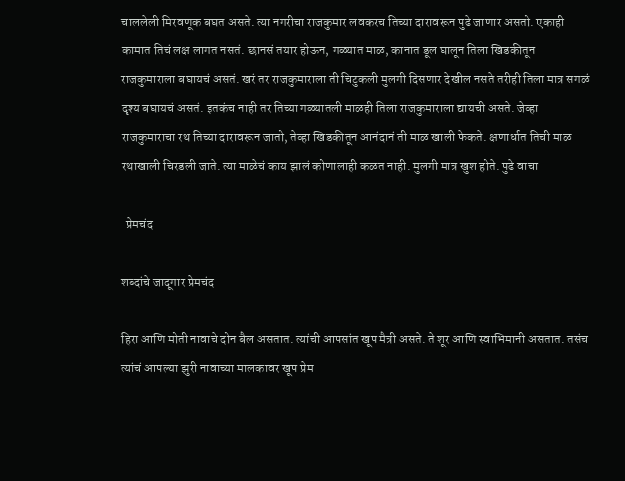चाललेली मिरवणूक बघत असते. त्या नगरीचा राजकुमार लवकरच तिच्या दारावरून पुढे जाणार असतो. एकाही कामात तिचं लक्ष लागत नसतं. छानसं तयार होऊन, गळ्यात माळ, कानात डूल घालून तिला खिडकीतून राजकुमाराला बघायचं असतं. खरं तर राजकुमाराला ती चिटुकली मुलगी दिसणार देखील नसते तरीही तिला मात्र सगळं दृश्य बघायचं असतं. इतकंच नाही तर तिच्या गळ्यातली माळही तिला राजकुमाराला द्यायची असते. जेव्हा राजकुमाराचा रथ तिच्या दारावरून जातो, तेव्हा खिडकीतून आनंदानं ती माळ खाली फेकते. क्षणार्धात तिची माळ रथाखाली चिरडली जाते. त्या माळेचं काय झालं कोणालाही कळत नाही. मुलगी मात्र खुश होते. पुढे वाचा

  प्रेमचंद

शब्दांचे जादूगार प्रेमचंद

हिरा आणि मोती नावाचे दोन बैल असतात. त्यांची आपसांत खूप मैत्री असते. ते शूर आणि स्वाभिमानी असतात. तसंच त्यांचं आपल्या झुरी नावाच्या मालकावर खूप प्रेम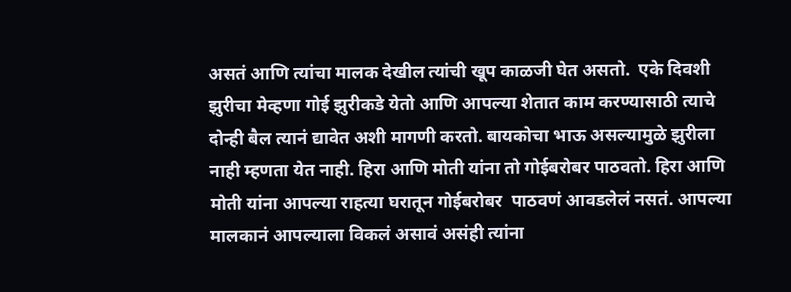असतं आणि त्यांचा मालक देखील त्यांची खूप काळजी घेत असतो.  एके दिवशी झुरीचा मेव्हणा गोई झुरीकडे येतो आणि आपल्या शेतात काम करण्यासाठी त्याचे दोन्ही बैल त्यानं द्यावेत अशी मागणी करतो. बायकोचा भाऊ असल्यामुळे झुरीला नाही म्हणता येत नाही. हिरा आणि मोती यांना तो गोईबरोबर पाठवतो. हिरा आणि मोती यांना आपल्या राहत्या घरातून गोईबरोबर  पाठवणं आवडलेलं नसतं. आपल्या मालकानं आपल्याला विकलं असावं असंही त्यांना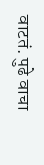वाटतं. पुढे वाचा